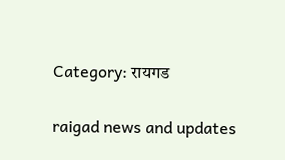Category: रायगड

raigad news and updates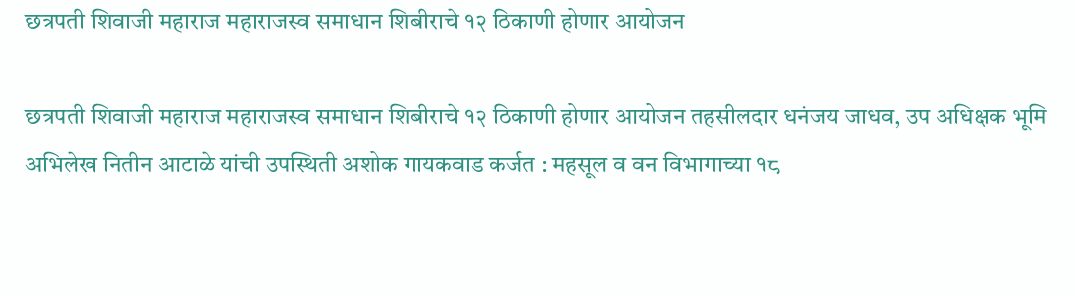छत्रपती शिवाजी महाराज महाराजस्व समाधान शिबीराचे १२ ठिकाणी होणार आयोजन

छत्रपती शिवाजी महाराज महाराजस्व समाधान शिबीराचे १२ ठिकाणी होणार आयोजन तहसीलदार धनंजय जाधव, उप अधिक्षक भूमि अभिलेख नितीन आटाळे यांची उपस्थिती अशोक गायकवाड कर्जत : महसूल व वन विभागाच्या १८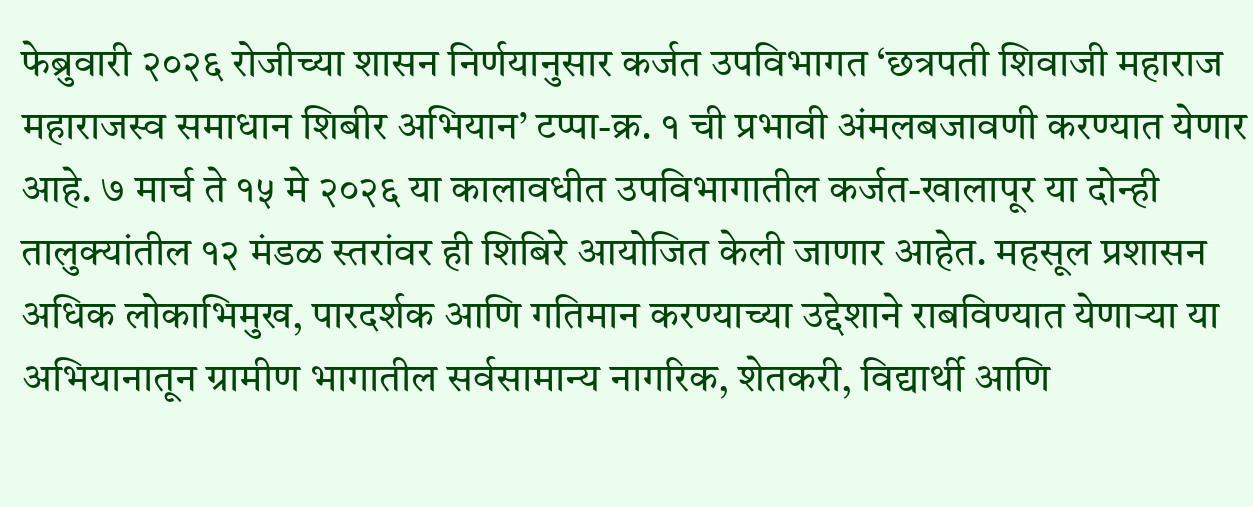फेब्रुवारी २०२६ रोजीच्या शासन निर्णयानुसार कर्जत उपविभागत ‘छत्रपती शिवाजी महाराज महाराजस्व समाधान शिबीर अभियान’ टप्पा-क्र. १ ची प्रभावी अंमलबजावणी करण्यात येणार आहे. ७ मार्च ते १५ मे २०२६ या कालावधीत उपविभागातील कर्जत-खालापूर या दोन्ही तालुक्यांतील १२ मंडळ स्तरांवर ही शिबिरे आयोजित केली जाणार आहेत. महसूल प्रशासन अधिक लोकाभिमुख, पारदर्शक आणि गतिमान करण्याच्या उद्देशाने राबविण्यात येणाऱ्या या अभियानातून ग्रामीण भागातील सर्वसामान्य नागरिक, शेतकरी, विद्यार्थी आणि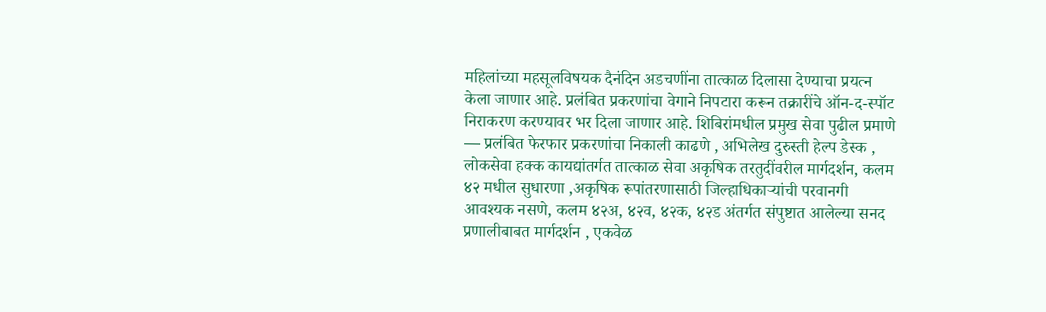महिलांच्या महसूलविषयक दैनंदिन अडचणींना तात्काळ दिलासा देण्याचा प्रयत्न केला जाणार आहे. प्रलंबित प्रकरणांचा वेगाने निपटारा करून तक्रारींचे ऑन-द-स्पॉट निराकरण करण्यावर भर दिला जाणार आहे. शिबिरांमधील प्रमुख सेवा पुढील प्रमाणे — प्रलंबित फेरफार प्रकरणांचा निकाली काढणे , अभिलेख दुरुस्ती हेल्प डेस्क , लोकसेवा हक्क कायद्यांतर्गत तात्काळ सेवा अकृषिक तरतुदींवरील मार्गदर्शन, कलम ४२ मधील सुधारणा ,अकृषिक रूपांतरणासाठी जिल्हाधिकाऱ्यांची परवानगी आवश्यक नसणे, कलम ४२अ, ४२व, ४२क, ४२ड अंतर्गत संपुष्टात आलेल्या सनद प्रणालीबाबत मार्गदर्शन , एकवेळ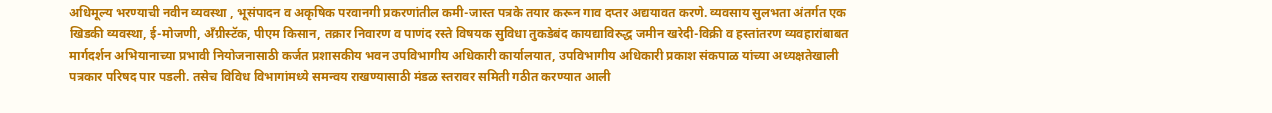अधिमूल्य भरण्याची नवीन व्यवस्था , भूसंपादन व अकृषिक परवानगी प्रकरणांतील कमी-जास्त पत्रके तयार करून गाव दप्तर अद्ययावत करणे. व्यवसाय सुलभता अंतर्गत एक खिडकी व्यवस्था, ई-मोजणी, अँग्रीस्टॅक, पीएम किसान, तक्रार निवारण व पाणंद रस्ते विषयक सुविधा तुकडेबंद कायद्याविरुद्ध जमीन खरेदी-विक्री व हस्तांतरण व्यवहारांबाबत मार्गदर्शन अभियानाच्या प्रभावी नियोजनासाठी कर्जत प्रशासकीय भवन उपविभागीय अधिकारी कार्यालयात, उपविभागीय अधिकारी प्रकाश संकपाळ यांच्या अध्यक्षतेखाली पत्रकार परिषद पार पडली. तसेच विविध विभागांमध्ये समन्वय राखण्यासाठी मंडळ स्तरावर समिती गठीत करण्यात आली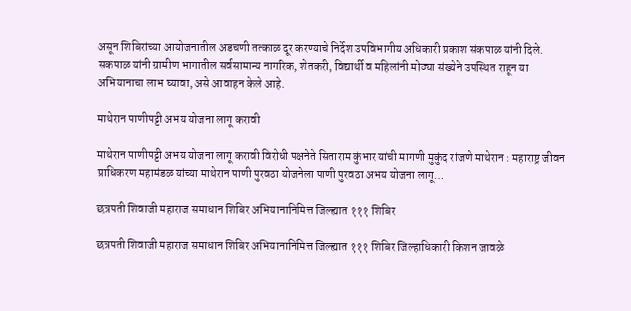असून शिबिरांच्या आयोजनातील अडचणी तत्काळ दूर करण्याचे निर्देश उपविभागीय अधिकारी प्रकाश संकपाळ यांनी दिले. सकपाळ यांनी ग्रामीण भागातील सर्वसामान्य नागरिक, शेतकरी, विद्यार्थी व महिलांनी मोठ्या संख्येने उपस्थित राहून या अभियानाचा लाभ घ्यावा, असे आवाहन केले आहे.

माथेरान पाणीपट्टी अभय योजना लागू करावी

माथेरान पाणीपट्टी अभय योजना लागू करावी विरोधी पक्षनेते सिताराम कुंभार यांची मागणी मुकुंद रांजणे माथेरान : महाराष्ट्र जीवन प्राधिकरण महामंडळ यांच्या माथेरान पाणी पुरवठा योजनेला पाणी पुरवठा अभय योजना लागू…

छत्रपती शिवाजी महाराज समाधान शिबिर अभियानानिमित्त जिल्ह्यात १११ शिबिर

छत्रपती शिवाजी महाराज समाधान शिबिर अभियानानिमित्त जिल्ह्यात १११ शिबिर जिल्हाधिकारी किशन जावळे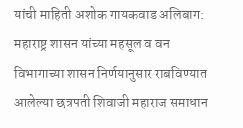यांची माहिती अशोक गायकवाड अलिबाग: महाराष्ट्र शासन यांच्या महसूल व वन विभागाच्या शासन निर्णयानुसार राबविण्यात आलेल्या छत्रपती शिवाजी महाराज समाधान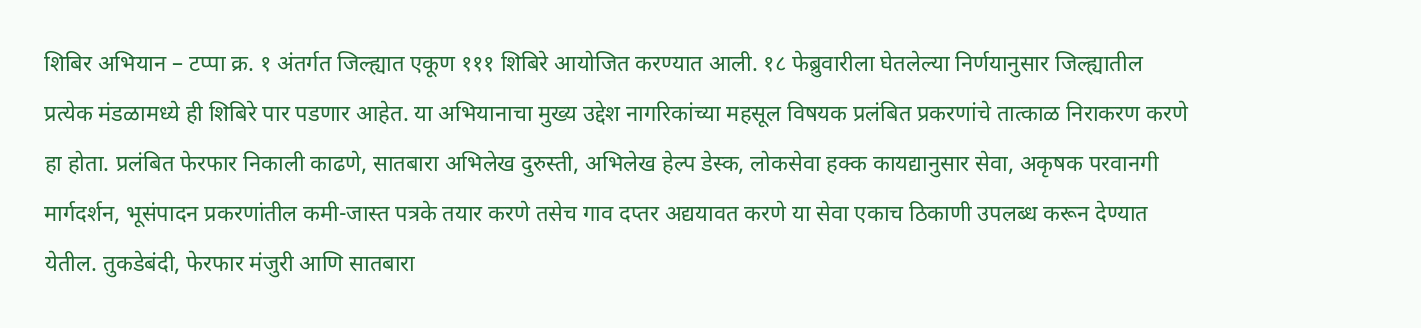शिबिर अभियान – टप्पा क्र. १ अंतर्गत जिल्ह्यात एकूण १११ शिबिरे आयोजित करण्यात आली. १८ फेब्रुवारीला घेतलेल्या निर्णयानुसार जिल्ह्यातील प्रत्येक मंडळामध्ये ही शिबिरे पार पडणार आहेत. या अभियानाचा मुख्य उद्देश नागरिकांच्या महसूल विषयक प्रलंबित प्रकरणांचे तात्काळ निराकरण करणे हा होता. प्रलंबित फेरफार निकाली काढणे, सातबारा अभिलेख दुरुस्ती, अभिलेख हेल्प डेस्क, लोकसेवा हक्क कायद्यानुसार सेवा, अकृषक परवानगी मार्गदर्शन, भूसंपादन प्रकरणांतील कमी-जास्त पत्रके तयार करणे तसेच गाव दप्तर अद्ययावत करणे या सेवा एकाच ठिकाणी उपलब्ध करून देण्यात येतील. तुकडेबंदी, फेरफार मंजुरी आणि सातबारा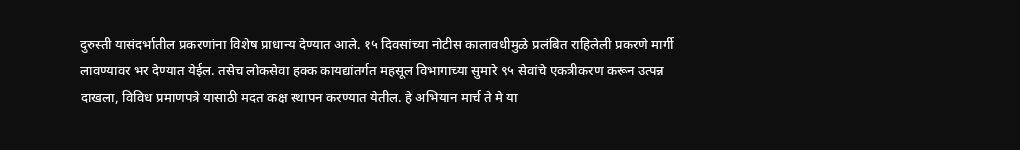दुरुस्ती यासंदर्भातील प्रकरणांना विशेष प्राधान्य देण्यात आले. १५ दिवसांच्या नोटीस कालावधीमुळे प्रलंबित राहिलेली प्रकरणे मार्गी लावण्यावर भर देण्यात येईल. तसेच लोकसेवा हक्क कायद्यांतर्गत महसूल विभागाच्या सुमारे ९५ सेवांचे एकत्रीकरण करून उत्पन्न दाखला, विविध प्रमाणपत्रे यासाठी मदत कक्ष स्थापन करण्यात येतील. हे अभियान मार्च ते मे या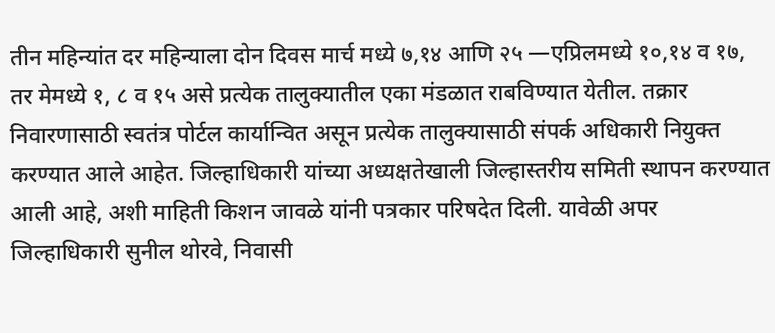तीन महिन्यांत दर महिन्याला दोन दिवस मार्च मध्ये ७,१४ आणि २५ —एप्रिलमध्ये १०,१४ व १७, तर मेमध्ये १, ८ व १५ असे प्रत्येक तालुक्यातील एका मंडळात राबविण्यात येतील. तक्रार निवारणासाठी स्वतंत्र पोर्टल कार्यान्वित असून प्रत्येक तालुक्यासाठी संपर्क अधिकारी नियुक्त करण्यात आले आहेत. जिल्हाधिकारी यांच्या अध्यक्षतेखाली जिल्हास्तरीय समिती स्थापन करण्यात आली आहे, अशी माहिती किशन जावळे यांनी पत्रकार परिषदेत दिली. यावेळी अपर जिल्हाधिकारी सुनील थोरवे, निवासी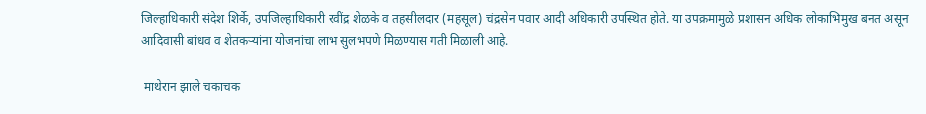जिल्हाधिकारी संदेश शिर्के, उपजिल्हाधिकारी रवींद्र शेळके व तहसीलदार (महसूल) चंद्रसेन पवार आदी अधिकारी उपस्थित होते. या उपक्रमामुळे प्रशासन अधिक लोकाभिमुख बनत असून आदिवासी बांधव व शेतकऱ्यांना योजनांचा लाभ सुलभपणे मिळण्यास गती मिळाली आहे.

 माथेरान झाले चकाचक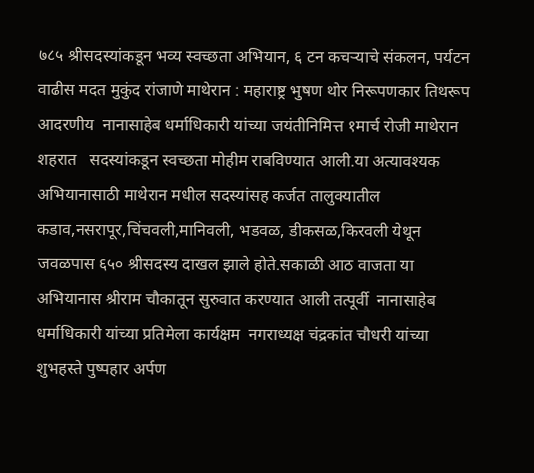७८५ श्रीसदस्यांकडून भव्य स्वच्छता अभियान, ६ टन कचऱ्याचे संकलन, पर्यटन वाढीस मदत मुकुंद रांजाणे माथेरान : महाराष्ट्र भुषण थोर निरूपणकार तिथरूप आदरणीय  नानासाहेब धर्माधिकारी यांच्या जयंतीनिमित्त १मार्च रोजी माथेरान शहरात   सदस्यांकडून स्वच्छता मोहीम राबविण्यात आली.या अत्यावश्यक अभियानासाठी माथेरान मधील सदस्यांसह कर्जत तालुक्यातील कडाव,नसरापूर,चिंचवली,मानिवली, भडवळ, डीकसळ,किरवली येथून जवळपास ६५० श्रीसदस्य दाखल झाले होते.सकाळी आठ वाजता या अभियानास श्रीराम चौकातून सुरुवात करण्यात आली तत्पूर्वी  नानासाहेब धर्माधिकारी यांच्या प्रतिमेला कार्यक्षम  नगराध्यक्ष चंद्रकांत चौधरी यांच्या शुभहस्ते पुष्पहार अर्पण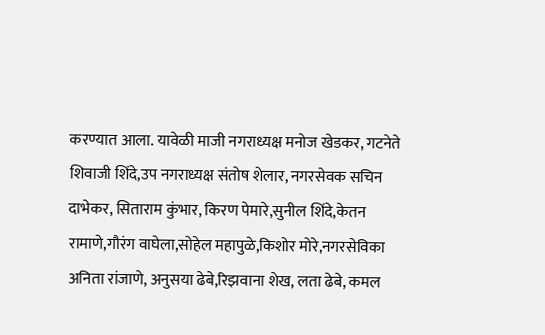करण्यात आला. यावेळी माजी नगराध्यक्ष मनोज खेडकर, गटनेते शिवाजी शिंदे,उप नगराध्यक्ष संतोष शेलार, नगरसेवक सचिन दाभेकर, सिताराम कुंभार, किरण पेमारे,सुनील शिंदे,केतन रामाणे,गौरंग वाघेला,सोहेल महापुळे,किशोर मोरे,नगरसेविका अनिता रांजाणे, अनुसया ढेबे,रिझवाना शेख, लता ढेबे, कमल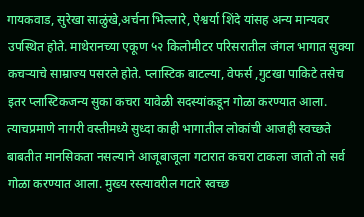गायकवाड, सुरेखा साळुंखे,अर्चना भिल्लारे, ऐश्वर्या शिंदे यांसह अन्य मान्यवर उपस्थित होते. माथेरानच्या एकूण ५२ किलोमीटर परिसरातील जंगल भागात सुक्या कचऱ्याचे साम्राज्य पसरले होते. प्लास्टिक बाटल्या, वेफर्स ,गुटखा पाकिटे तसेच इतर प्लास्टिकजन्य सुका कचरा यावेळी सदस्यांकडून गोळा करण्यात आला. त्याचप्रमाणे नागरी वस्तीमध्ये सुध्दा काही भागातील लोकांची आजही स्वच्छते बाबतीत मानसिकता नसल्याने आजूबाजूला गटारात कचरा टाकला जातो तो सर्व गोळा करण्यात आला. मुख्य रस्त्यावरील गटारे स्वच्छ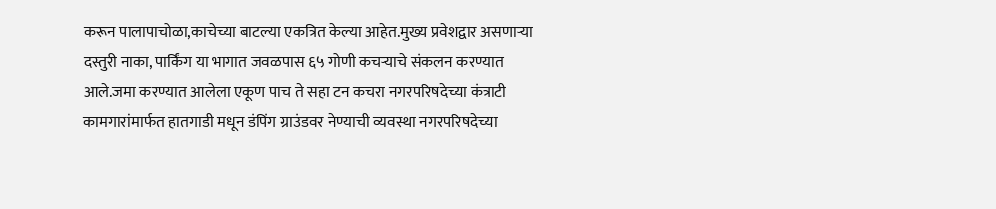करून पालापाचोळा,काचेच्या बाटल्या एकत्रित केल्या आहेत.मुख्य प्रवेशद्वार असणाऱ्या दस्तुरी नाका, पार्किंग या भागात जवळपास ६५ गोणी कचऱ्याचे संकलन करण्यात आले.जमा करण्यात आलेला एकूण पाच ते सहा टन कचरा नगरपरिषदेच्या कंत्राटी कामगारांमार्फत हातगाडी मधून डंपिंग ग्राउंडवर नेण्याची व्यवस्था नगरपरिषदेच्या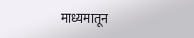माध्यमातून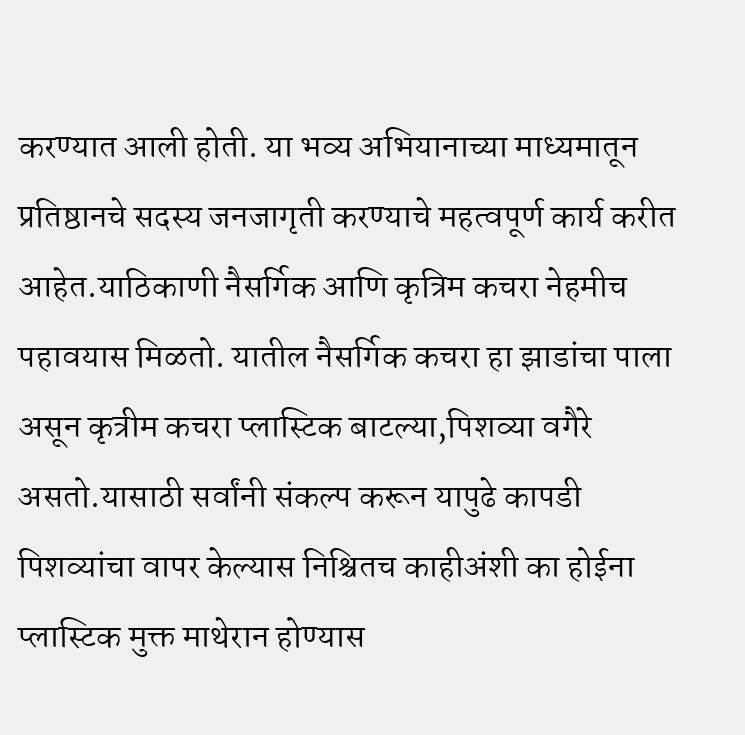करण्यात आली होती. या भव्य अभियानाच्या माध्यमातून प्रतिष्ठानचे सदस्य जनजागृती करण्याचे महत्वपूर्ण कार्य करीत आहेत.याठिकाणी नैसर्गिक आणि कृत्रिम कचरा नेहमीच पहावयास मिळतो. यातील नैसर्गिक कचरा हा झाडांचा पाला असून कृत्रीम कचरा प्लास्टिक बाटल्या,पिशव्या वगैरे असतो.यासाठी सर्वांनी संकल्प करून यापुढे कापडी पिशव्यांचा वापर केल्यास निश्चितच काहीअंशी का होईना प्लास्टिक मुक्त माथेरान होण्यास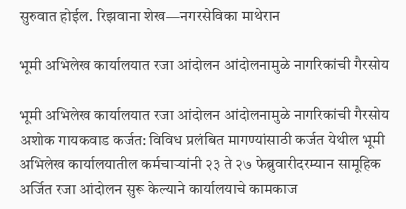सुरुवात होईल. रिझवाना शेख—नगरसेविका माथेरान

भूमी अभिलेख कार्यालयात रजा आंदोलन आंदोलनामुळे नागरिकांची गैरसोय

भूमी अभिलेख कार्यालयात रजा आंदोलन आंदोलनामुळे नागरिकांची गैरसोय अशोक गायकवाड कर्जत: विविध प्रलंबित मागण्यांसाठी कर्जत येथील भूमी अभिलेख कार्यालयातील कर्मचाऱ्यांनी २३ ते २७ फेब्रुवारीदरम्यान सामूहिक अर्जित रजा आंदोलन सुरू केल्याने कार्यालयाचे कामकाज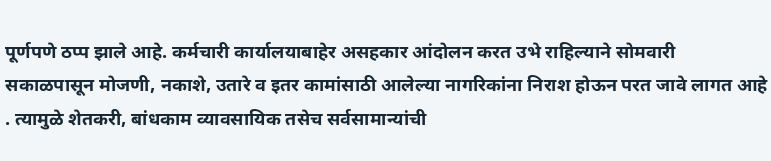पूर्णपणे ठप्प झाले आहे. कर्मचारी कार्यालयाबाहेर असहकार आंदोलन करत उभे राहिल्याने सोमवारी सकाळपासून मोजणी, नकाशे, उतारे व इतर कामांसाठी आलेल्या नागरिकांना निराश होऊन परत जावे लागत आहे . त्यामुळे शेतकरी, बांधकाम व्यावसायिक तसेच सर्वसामान्यांची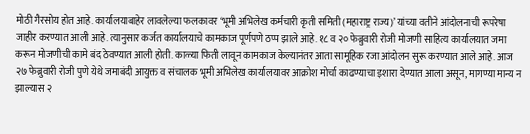मोठी गैरसोय होत आहे. कार्यालयाबाहेर लावलेल्या फलकावर ‘भूमी अभिलेख कर्मचारी कृती समिती (महाराष्ट्र राज्य)’ यांच्या वतीने आंदोलनाची रूपरेषा जाहीर करण्यात आली आहे. त्यानुसार कर्जत कार्यालयाचे कामकाज पूर्णपणे ठप्प झाले आहे. १८ व २० फेब्रुवारी रोजी मोजणी साहित्य कार्यालयात जमा करून मोजणीची कामे बंद ठेवण्यात आली होती. काळ्या फिती लावून कामकाज केल्यानंतर आता सामूहिक रजा आंदोलन सुरू करण्यात आले आहे. आज २७ फेब्रुवारी रोजी पुणे येथे जमाबंदी आयुक्त व संचालक भूमी अभिलेख कार्यालयावर आक्रोश मोर्चा काढण्याचा इशारा देण्यात आला असून, मागण्या मान्य न झाल्यास २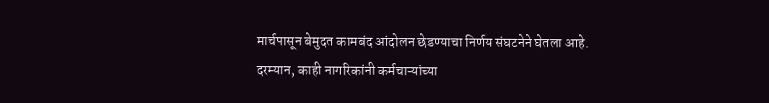मार्चपासून बेमुदत कामबंद आंदोलन छेडण्याचा निर्णय संघटनेने घेतला आहे. दरम्यान, काही नागरिकांनी कर्मचाऱ्यांच्या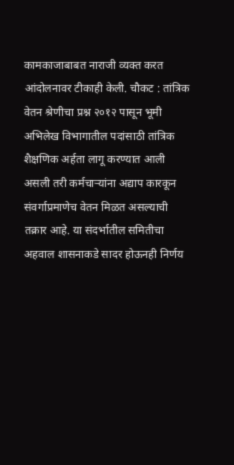कामकाजाबाबत नाराजी व्यक्त करत आंदोलनावर टीकाही केली. चौकट : तांत्रिक वेतन श्रेणीचा प्रश्न २०१२ पासून भूमी अभिलेख विभागातील पदांसाठी तांत्रिक शैक्षणिक अर्हता लागू करण्यात आली असली तरी कर्मचाऱ्यांना अद्याप कारकून संवर्गाप्रमाणेच वेतन मिळत असल्याची तक्रार आहे. या संदर्भातील समितीचा अहवाल शासनाकडे सादर होऊनही निर्णय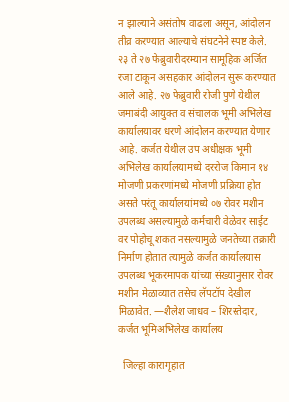न झाल्याने असंतोष वाढला असून, आंदोलन तीव्र करण्यात आल्याचे संघटनेने स्पष्ट केले. २३ ते २७ फेब्रुवारीदरम्यान सामूहिक अर्जित रजा टाकून असहकार आंदोलन सुरू करण्यात आले आहे. २७ फेब्रुवारी रोजी पुणे येथील जमाबंदी आयुक्त व संचालक भूमी अभिलेख कार्यालयावर धरणे आंदोलन करण्यात येणार आहे. कर्जत येथील उप अधीक्षक भूमी अभिलेख कार्यालयामध्ये दररोज किमान १४ मोजणी प्रकरणांमध्ये मोजणी प्रक्रिया होत असते परंतू कार्यालयांमध्ये ०७ रोवर मशीन उपलब्ध असल्यामुळे कर्मचारी वेळेवर साईट वर पोहोचू शकत नसल्यामुळे जनतेच्या तक्रारी निर्माण होतात त्यामुळे कर्जत कार्यालयास उपलब्ध भूकरमापक यांच्या संख्यानुसार रोवर मशीन मेळाव्यात तसेच लॅपटॉप देखील मिळावेत. —शैलेश जाधव – शिरस्तेदार, कर्जत भूमिअभिलेख कार्यालय

  जिल्हा कारागृहात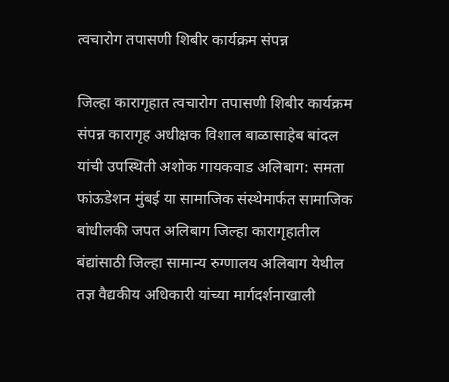त्वचारोग तपासणी शिबीर कार्यक्रम संपन्न

जिल्हा कारागृहात त्वचारोग तपासणी शिबीर कार्यक्रम संपन्न कारागृह अधीक्षक विशाल बाळासाहेब बांदल यांची उपस्थिती अशोक गायकवाड अलिबाग: समता फांऊडेशन मुंबई या सामाजिक संस्थेमार्फत सामाजिक बांधीलकी जपत अलिबाग जिल्हा कारागृहातील बंद्यांसाठी जिल्हा सामान्य रुग्णालय अलिबाग येथील तज्ञ वैद्यकीय अधिकारी यांच्या मार्गदर्शनाखाली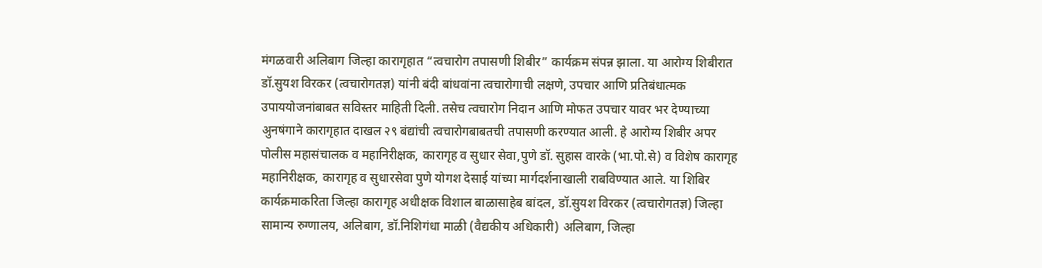मंगळवारी अलिबाग जिल्हा कारागृहात “त्वचारोग तपासणी शिबीर” कार्यक्रम संपन्न झाला. या आरोग्य शिबीरात डॉ.सुयश विरकर (त्वचारोगतज्ञ) यांनी बंदी बांधवांना त्वचारोगाची लक्षणे, उपचार आणि प्रतिबंधात्मक उपाययोजनांबाबत सविस्तर माहिती दिली. तसेच त्वचारोग निदान आणि मोफत उपचार यावर भर देण्याच्या अुनषंगाने कारागृहात दाखल २९ बंद्यांची त्वचारोगबाबतची तपासणी करण्यात आली. हे आरोग्य शिबीर अपर पोलीस महासंचालक व महानिरीक्षक, कारागृह व सुधार सेवा,पुणे डॉ. सुहास वारके (भा.पो.से) व विशेष कारागृह महानिरीक्षक, कारागृह व सुधारसेवा पुणे योगश देसाई यांच्या मार्गदर्शनाखाली राबविण्यात आले. या शिबिर कार्यक्रमाकरिता जिल्हा कारागृह अधीक्षक विशाल बाळासाहेब बांदल, डॉ.सुयश विरकर (त्वचारोगतज्ञ) जिल्हा सामान्य रुग्णालय, अलिबाग, डॉ.निशिगंधा माळी (वैद्यकीय अधिकारी) अलिबाग, जिल्हा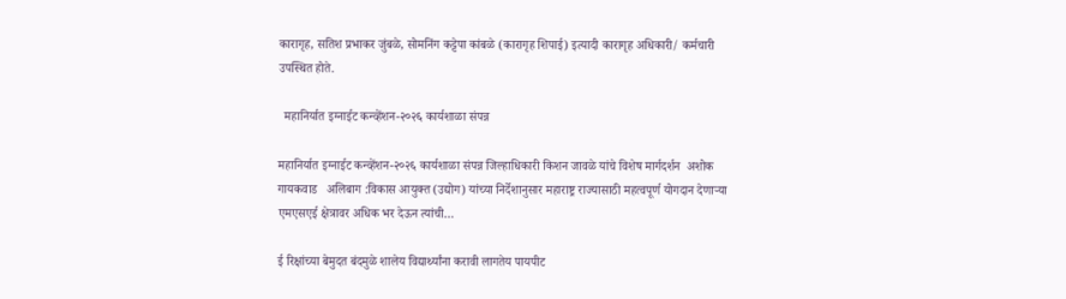कारागृह, सतिश प्रभाकर जुंबळे, सोमनिंग कट्टेपा कांबळे (कारागृह शिपाई) इत्यादी कारागृह अधिकारी/ कर्मचारी उपस्थित होते.

  महानिर्यात इग्नाईट कन्व्हेंशन-२०२६ कार्यशाळा संपन्न

महानिर्यात इग्नाईट कन्व्हेंशन-२०२६ कार्यशाळा संपन्न जिल्हाधिकारी किशन जावळे यांचे विशेष मार्गदर्शन  अशोक गायकवाड   अलिबाग :विकास आयुक्त (उद्योग) यांच्या निर्देशानुसार महाराष्ट्र राज्यासाठी महत्वपूर्ण योगदान देणाऱ्या एमएसएई क्षेत्रावर अधिक भर देऊन त्यांची…

ई रिक्षांच्या बेमुदत बंदमुळे शालेय विद्यार्थ्यांना करावी लागतेय पायपीट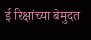ई रिक्षांच्या बेमुदत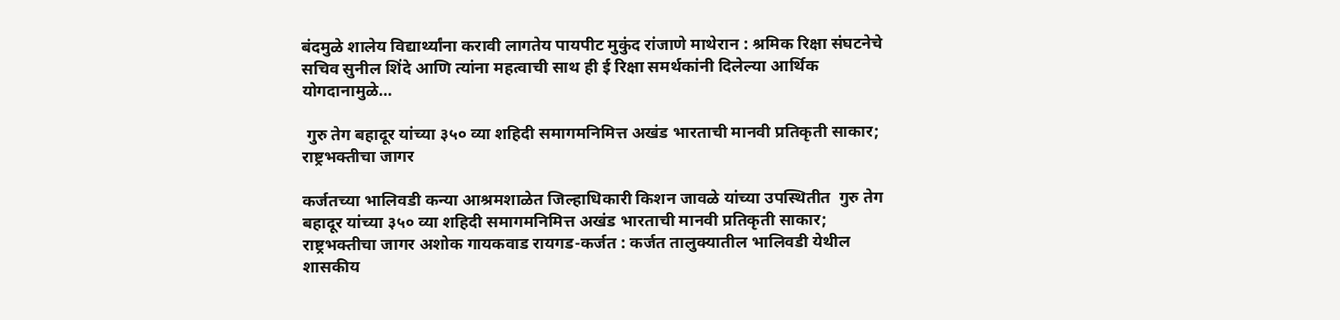बंदमुळे शालेय विद्यार्थ्यांना करावी लागतेय पायपीट मुकुंद रांजाणे माथेरान : श्रमिक रिक्षा संघटनेचे सचिव सुनील शिंदे आणि त्यांना महत्वाची साथ ही ई रिक्षा समर्थकांनी दिलेल्या आर्थिक योगदानामुळे…

 गुरु तेग बहादूर यांच्या ३५० व्या शहिदी समागमनिमित्त अखंड भारताची मानवी प्रतिकृती साकार; राष्ट्रभक्तीचा जागर

कर्जतच्या भालिवडी कन्या आश्रमशाळेत जिल्हाधिकारी किशन जावळे यांच्या उपस्थितीत  गुरु तेग बहादूर यांच्या ३५० व्या शहिदी समागमनिमित्त अखंड भारताची मानवी प्रतिकृती साकार; राष्ट्रभक्तीचा जागर अशोक गायकवाड रायगड-कर्जत : कर्जत तालुक्यातील भालिवडी येथील शासकीय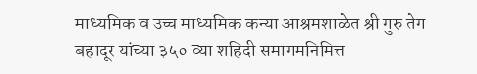माध्यमिक व उच्च माध्यमिक कन्या आश्रमशाळेत श्री गुरु तेग बहादूर यांच्या ३५० व्या शहिदी समागमनिमित्त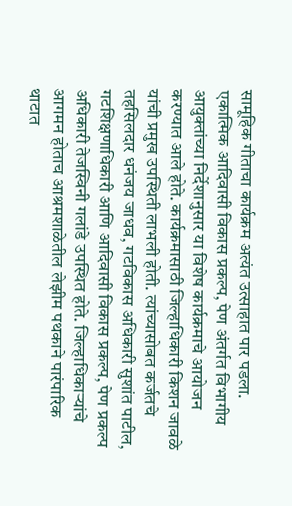सामूहिक गीताचा कार्यक्रम अत्यंत उत्साहात पार पडला. एकात्मिक आदिवासी विकास प्रकल्प, पेण अंतर्गत विभागीय आयुक्तांच्या निर्देशानुसार या विशेष कार्यक्रमाचे आयोजन करण्यात आले होते. कार्यक्रमासाठी जिल्हाधिकारी किशन जावळे यांची प्रमुख उपस्थिती लाभली होती. त्यांच्यासोबत कर्जतचे तहसिलदार धनंजय जाधव, गटविकास अधिकारी सुशांत पाटील, गटशिक्षणाधिकारी आणि आदिवासी विकास प्रकल्प, पेण प्रकल्प अधिकारी तेजस्विनी गलांडे उपस्थित होते. जिल्हाधिकाऱ्यांचे आगमन होताच आश्रमशाळेतील लेझीम पथकाने पारंपारिक थाटात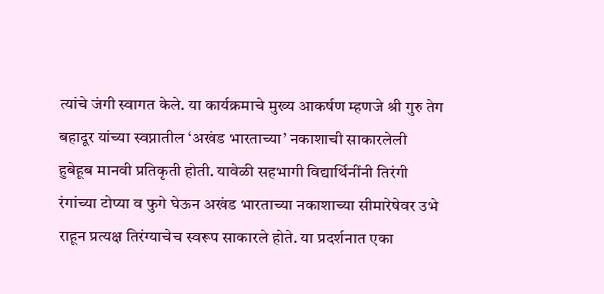त्यांचे जंगी स्वागत केले. या कार्यक्रमाचे मुख्य आकर्षण म्हणजे श्री गुरु तेग बहादूर यांच्या स्वप्नातील ‘अखंड भारताच्या’ नकाशाची साकारलेली हुबेहूब मानवी प्रतिकृती होती. यावेळी सहभागी विद्यार्थिनींनी तिरंगी रंगांच्या टोप्या व फुगे घेऊन अखंड भारताच्या नकाशाच्या सीमारेषेवर उभे राहून प्रत्यक्ष तिरंग्याचेच स्वरूप साकारले होते. या प्रदर्शनात एका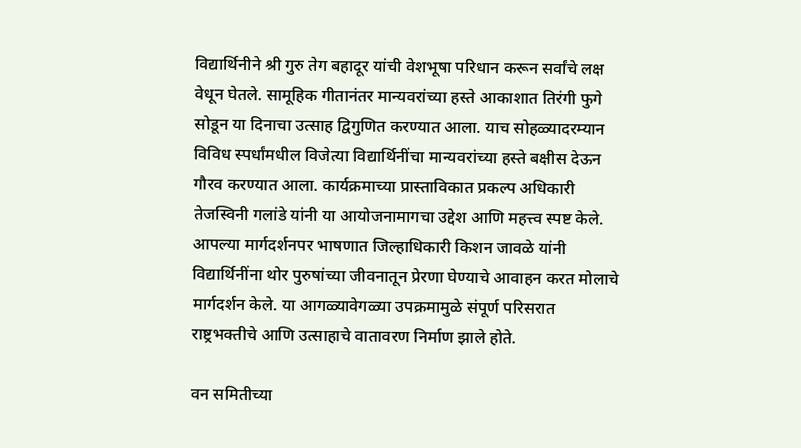विद्यार्थिनीने श्री गुरु तेग बहादूर यांची वेशभूषा परिधान करून सर्वांचे लक्ष वेधून घेतले. सामूहिक गीतानंतर मान्यवरांच्या हस्ते आकाशात तिरंगी फुगे सोडून या दिनाचा उत्साह द्विगुणित करण्यात आला. याच सोहळ्यादरम्यान विविध स्पर्धांमधील विजेत्या विद्यार्थिनींचा मान्यवरांच्या हस्ते बक्षीस देऊन गौरव करण्यात आला. कार्यक्रमाच्या प्रास्ताविकात प्रकल्प अधिकारी तेजस्विनी गलांडे यांनी या आयोजनामागचा उद्देश आणि महत्त्व स्पष्ट केले. आपल्या मार्गदर्शनपर भाषणात जिल्हाधिकारी किशन जावळे यांनी विद्यार्थिनींना थोर पुरुषांच्या जीवनातून प्रेरणा घेण्याचे आवाहन करत मोलाचे मार्गदर्शन केले. या आगळ्यावेगळ्या उपक्रमामुळे संपूर्ण परिसरात राष्ट्रभक्तीचे आणि उत्साहाचे वातावरण निर्माण झाले होते.

वन समितीच्या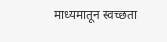माध्यमातून स्वच्छता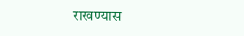राखण्यास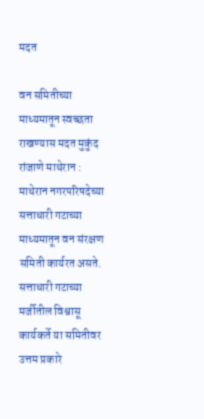मदत

वन समितीच्या माध्यमातून स्वच्छता राखण्यास मदत मुकुंद रांजाणे माथेरान : माथेरान नगरपरिषदेच्या सत्ताधारी गटाच्या माध्यमातून वन संरक्षण समिती कार्यरत असते. सत्ताधारी गटाच्या मर्जीतील विश्वासू कार्यकर्ते या समितीवर उत्तम प्रकारे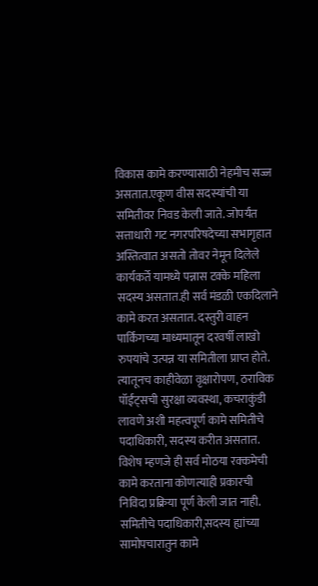विकास कामे करण्यासाठी नेहमीच सज्ज असतात.एकूण वीस सदस्यांची या समितीवर निवड केली जाते. जोपर्यंत सत्ताधारी गट नगरपरिषदेच्या सभागृहात अस्तित्वात असतो तोवर नेमून दिलेले कार्यकर्ते यामध्ये पन्नास टक्के महिला सदस्य असतात.ही सर्व मंडळी एकदिलाने कामे करत असतात. दस्तुरी वाहन पार्किंगच्या माध्यमातून दरवर्षी लाखो रुपयांचे उत्पन्न या समितीला प्राप्त होते. त्यातूनच काहीवेळा वृक्षारोपण, ठराविक पॉईंट्सची सुरक्षा व्यवस्था, कचराकुंडी लावणे अशी महत्वपूर्ण कामे समितीचे पदाधिकारी, सदस्य करीत असतात. विशेष म्हणजे ही सर्व मोठया रक्कमेची  कामे करताना कोणत्याही प्रकारची निविदा प्रक्रिया पूर्ण केली जात नाही. समितीचे पदाधिकारी,सदस्य ह्यांच्या सामोपचारातुन कामे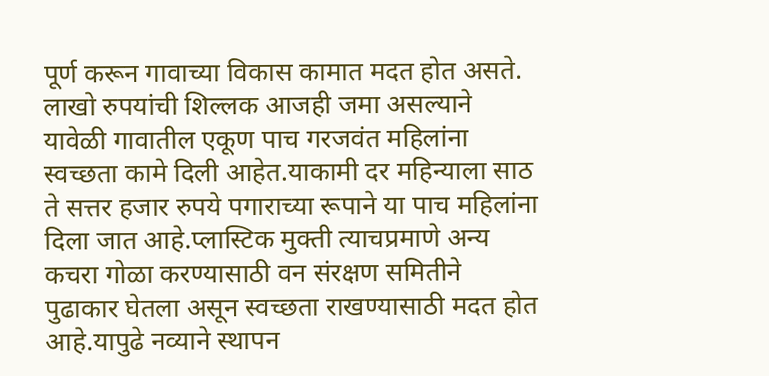पूर्ण करून गावाच्या विकास कामात मदत होत असते. लाखो रुपयांची शिल्लक आजही जमा असल्याने यावेळी गावातील एकूण पाच गरजवंत महिलांना स्वच्छता कामे दिली आहेत.याकामी दर महिन्याला साठ ते सत्तर हजार रुपये पगाराच्या रूपाने या पाच महिलांना दिला जात आहे.प्लास्टिक मुक्ती त्याचप्रमाणे अन्य कचरा गोळा करण्यासाठी वन संरक्षण समितीने पुढाकार घेतला असून स्वच्छता राखण्यासाठी मदत होत आहे.यापुढे नव्याने स्थापन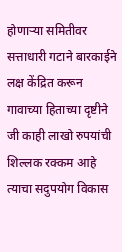होणाऱ्या समितीवर सत्ताधारी गटाने बारकाईने लक्ष केंद्रित करून गावाच्या हिताच्या दृष्टीने जी काही लाखो रुपयांची शिल्लक रक्कम आहे त्याचा सदुपयोग विकास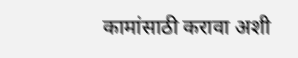कामांसाठी करावा अशी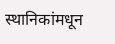स्थानिकांमधून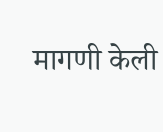मागणी केली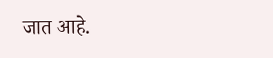जात आहे.